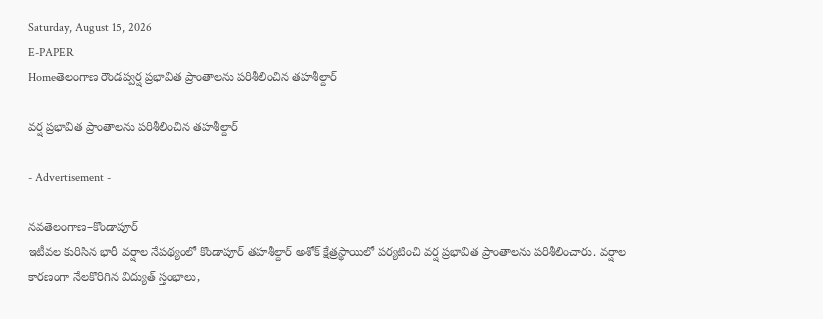Saturday, August 15, 2026
E-PAPER
Homeతెలంగాణ రౌండప్వర్ష ప్రభావిత ప్రాంతాలను పరిశీలించిన తహశీల్దార్

వర్ష ప్రభావిత ప్రాంతాలను పరిశీలించిన తహశీల్దార్

- Advertisement -

నవతెలంగాణ–కొండాపూర్
ఇటీవల కురిసిన భారీ వర్షాల నేపథ్యంలో కొండాపూర్ తహశీల్దార్ అశోక్ క్షేత్రస్థాయిలో పర్యటించి వర్ష ప్రభావిత ప్రాంతాలను పరిశీలించారు. వర్షాల కారణంగా నేలకొరిగిన విద్యుత్ స్తంభాలు,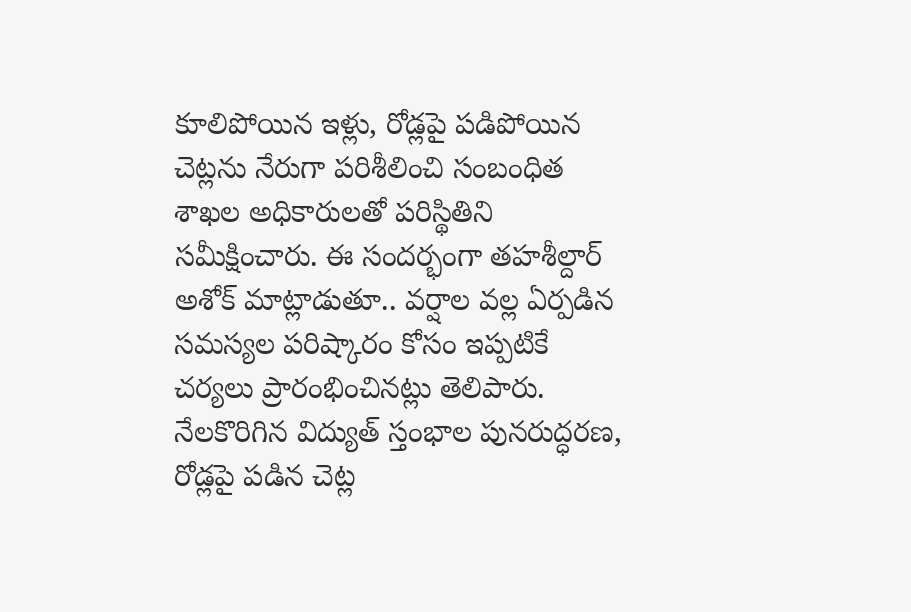కూలిపోయిన ఇళ్లు, రోడ్లపై పడిపోయిన చెట్లను నేరుగా పరిశీలించి సంబంధిత శాఖల అధికారులతో పరిస్థితిని సమీక్షించారు. ఈ సందర్భంగా తహశీల్దార్ అశోక్ మాట్లాడుతూ.. వర్షాల వల్ల ఏర్పడిన సమస్యల పరిష్కారం కోసం ఇప్పటికే చర్యలు ప్రారంభించినట్లు తెలిపారు. నేలకొరిగిన విద్యుత్ స్తంభాల పునరుద్ధరణ, రోడ్లపై పడిన చెట్ల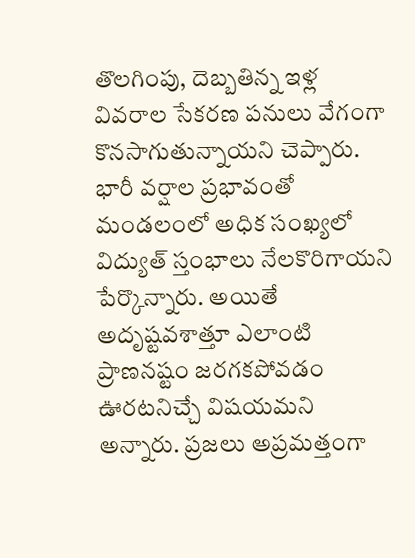తొలగింపు, దెబ్బతిన్న ఇళ్ల వివరాల సేకరణ పనులు వేగంగా కొనసాగుతున్నాయని చెప్పారు. భారీ వర్షాల ప్రభావంతో మండలంలో అధిక సంఖ్యలో విద్యుత్ స్తంభాలు నేలకొరిగాయని పేర్కొన్నారు. అయితే అదృష్టవశాత్తూ ఎలాంటి ప్రాణనష్టం జరగకపోవడం ఊరటనిచ్చే విషయమని అన్నారు. ప్రజలు అప్రమత్తంగా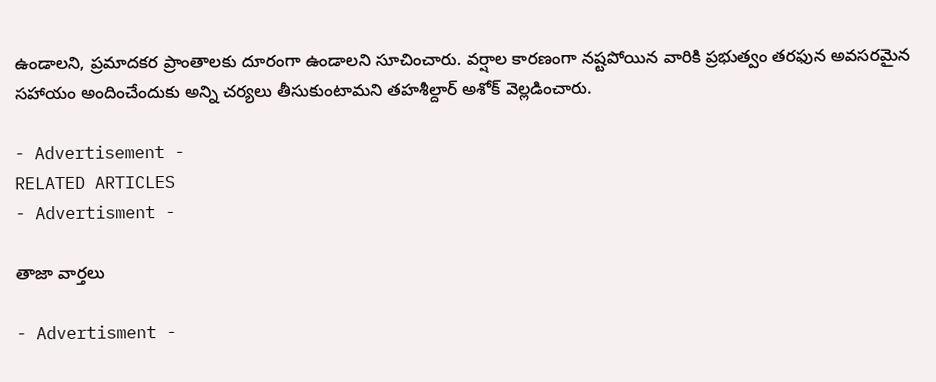ఉండాలని, ప్రమాదకర ప్రాంతాలకు దూరంగా ఉండాలని సూచించారు. వర్షాల కారణంగా నష్టపోయిన వారికి ప్రభుత్వం తరఫున అవసరమైన సహాయం అందించేందుకు అన్ని చర్యలు తీసుకుంటామని తహశీల్దార్ అశోక్ వెల్లడించారు.

- Advertisement -
RELATED ARTICLES
- Advertisment -

తాజా వార్తలు

- Advertisment -